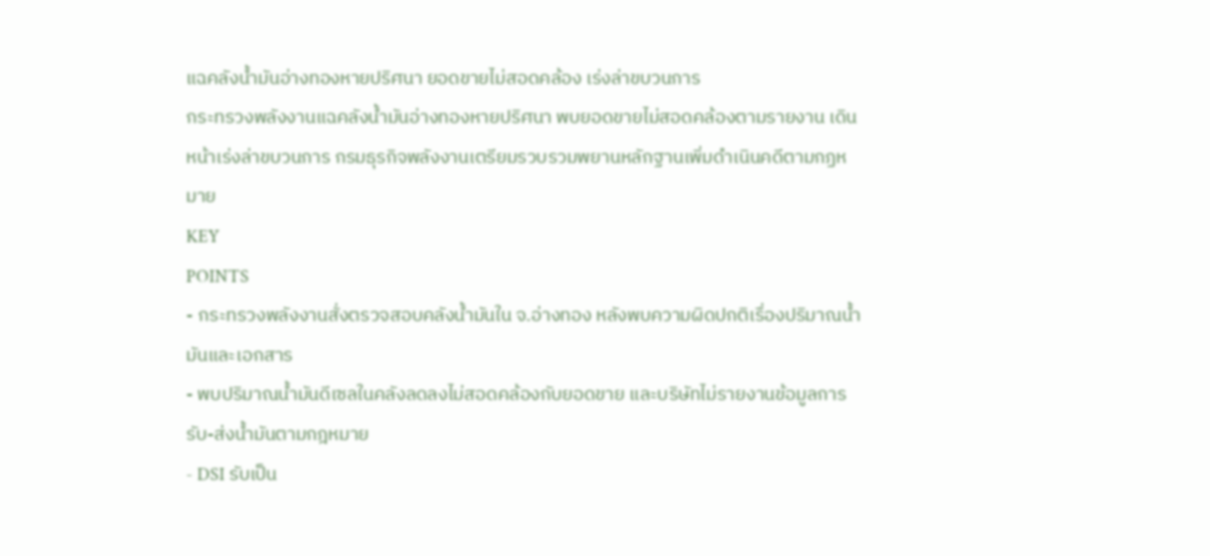แฉคลังน้ำมันอ่างทองหายปริศนา ยอดขายไม่สอดคล้อง เร่งล่าขบวนการ
กระทรวงพลังงานแฉคลังน้ำมันอ่างทองหายปริศนา พบยอดขายไม่สอดคล้องตามรายงาน เดินหน้าเร่งล่าขบวนการ กรมธุรกิจพลังงานเตรียมรวบรวมพยานหลักฐานเพิ่มดำเนินคดีตามกฏหมาย
KEY
POINTS
- กระทรวงพลังงานสั่งตรวจสอบคลังน้ำมันใน จ.อ่างทอง หลังพบความผิดปกติเรื่องปริมาณน้ำมันและเอกสาร
- พบปริมาณน้ำมันดีเซลในคลังลดลงไม่สอดคล้องกับยอดขาย และบริษัทไม่รายงานข้อมูลการรับ-ส่งน้ำมันตามกฎหมาย
- DSI รับเป็น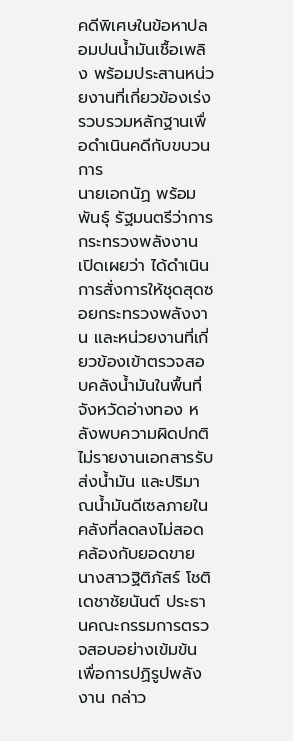คดีพิเศษในข้อหาปลอมปนน้ำมันเชื้อเพลิง พร้อมประสานหน่วยงานที่เกี่ยวข้องเร่งรวบรวมหลักฐานเพื่อดำเนินคดีกับขบวนการ
นายเอกนัฏ พร้อมพันธุ์ รัฐมนตรีว่าการกระทรวงพลังงาน เปิดเผยว่า ได้ดำเนินการสั่งการให้ชุดสุดซอยกระทรวงพลังงาน และหน่วยงานที่เกี่ยวข้องเข้าตรวจสอบคลังน้ำมันในพื้นที่จังหวัดอ่างทอง หลังพบความผิดปกติไม่รายงานเอกสารรับส่งน้ำมัน และปริมาณน้ำมันดีเซลภายในคลังที่ลดลงไม่สอดคล้องกับยอดขาย
นางสาวฐิติภัสร์ โชติเดชาชัยนันต์ ประธานคณะกรรมการตรวจสอบอย่างเข้มข้นเพื่อการปฏิรูปพลังงาน กล่าว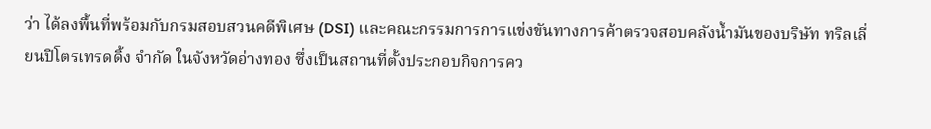ว่า ได้ลงพื้นที่พร้อมกับกรมสอบสวนคดีพิเศษ (DSI) และคณะกรรมการการแข่งขันทางการค้าตรวจสอบคลังน้ำมันของบริษัท ทริลเลี่ยนปิโตรเทรดดิ้ง จำกัด ในจังหวัดอ่างทอง ซึ่งเป็นสถานที่ตั้งประกอบกิจการคว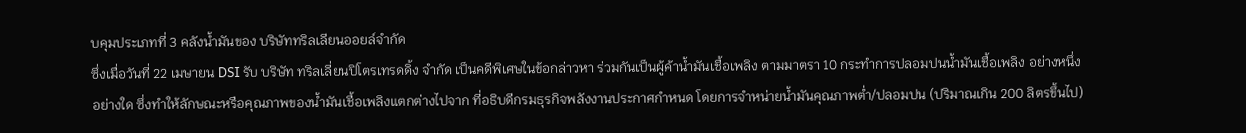บคุมประเภทที่ 3 คลังน้ำมันของ บริษัททริลเลียนออยล์จำกัด
ซึ่งเมื่อวันที่ 22 เมษายน DSI รับ บริษัท ทริลเลี่ยนปิโตรเทรดดิ้ง จำกัด เป็นคดีพิเศษในข้อกล่าวหา ร่วมกันเป็นผู้ค้าน้ำมันเชื้อเพลิง ตามมาตรา 10 กระทำการปลอมปนน้ำมันเชื้อเพลิง อย่างหนึ่งอย่างใด ซึ่งทำให้ลักษณะหรือคุณภาพของน้ำมันเชื้อเพลิงแตกต่างไปจาก ที่อธิบดีกรมธุรกิจพลังงานประกาศกำหนด โดยการจำหน่ายน้ำมันคุณภาพต่ำ/ปลอมปน (ปริมาณเกิน 200 ลิตรขึ้นไป)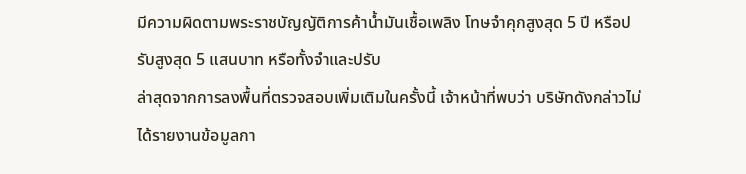มีความผิดตามพระราชบัญญัติการค้าน้ำมันเชื้อเพลิง โทษจำคุกสูงสุด 5 ปี หรือปรับสูงสุด 5 แสนบาท หรือทั้งจำและปรับ
ล่าสุดจากการลงพื้นที่ตรวจสอบเพิ่มเติมในครั้งนี้ เจ้าหน้าที่พบว่า บริษัทดังกล่าวไม่ได้รายงานข้อมูลกา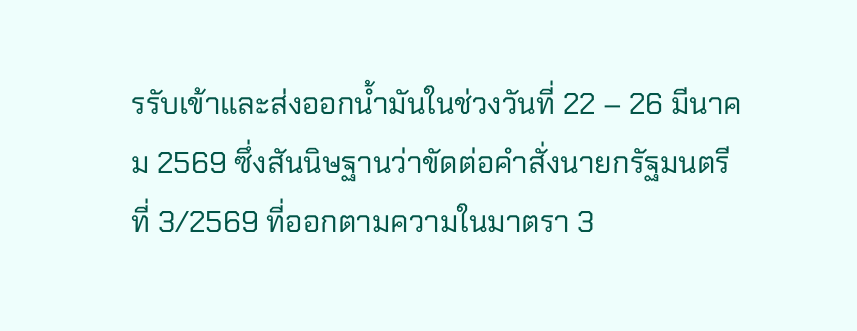รรับเข้าและส่งออกน้ำมันในช่วงวันที่ 22 – 26 มีนาคม 2569 ซึ่งสันนิษฐานว่าขัดต่อคำสั่งนายกรัฐมนตรีที่ 3/2569 ที่ออกตามความในมาตรา 3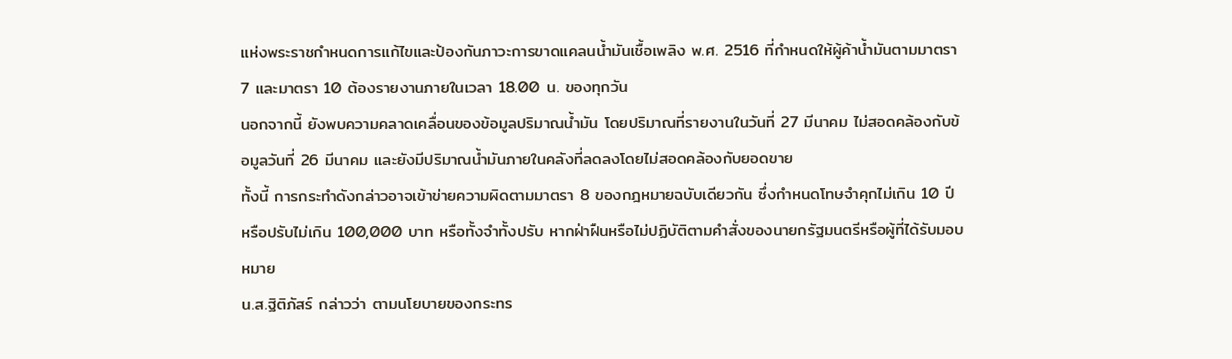แห่งพระราชกำหนดการแก้ไขและป้องกันภาวะการขาดแคลนน้ำมันเชื้อเพลิง พ.ศ. 2516 ที่กำหนดให้ผู้ค้าน้ำมันตามมาตรา 7 และมาตรา 10 ต้องรายงานภายในเวลา 18.00 น. ของทุกวัน
นอกจากนี้ ยังพบความคลาดเคลื่อนของข้อมูลปริมาณน้ำมัน โดยปริมาณที่รายงานในวันที่ 27 มีนาคม ไม่สอดคล้องกับข้อมูลวันที่ 26 มีนาคม และยังมีปริมาณน้ำมันภายในคลังที่ลดลงโดยไม่สอดคล้องกับยอดขาย
ทั้งนี้ การกระทำดังกล่าวอาจเข้าข่ายความผิดตามมาตรา 8 ของกฎหมายฉบับเดียวกัน ซึ่งกำหนดโทษจำคุกไม่เกิน 10 ปี หรือปรับไม่เกิน 100,000 บาท หรือทั้งจำทั้งปรับ หากฝ่าฝืนหรือไม่ปฏิบัติตามคำสั่งของนายกรัฐมนตรีหรือผู้ที่ได้รับมอบหมาย
น.ส.ฐิติภัสร์ กล่าวว่า ตามนโยบายของกระทร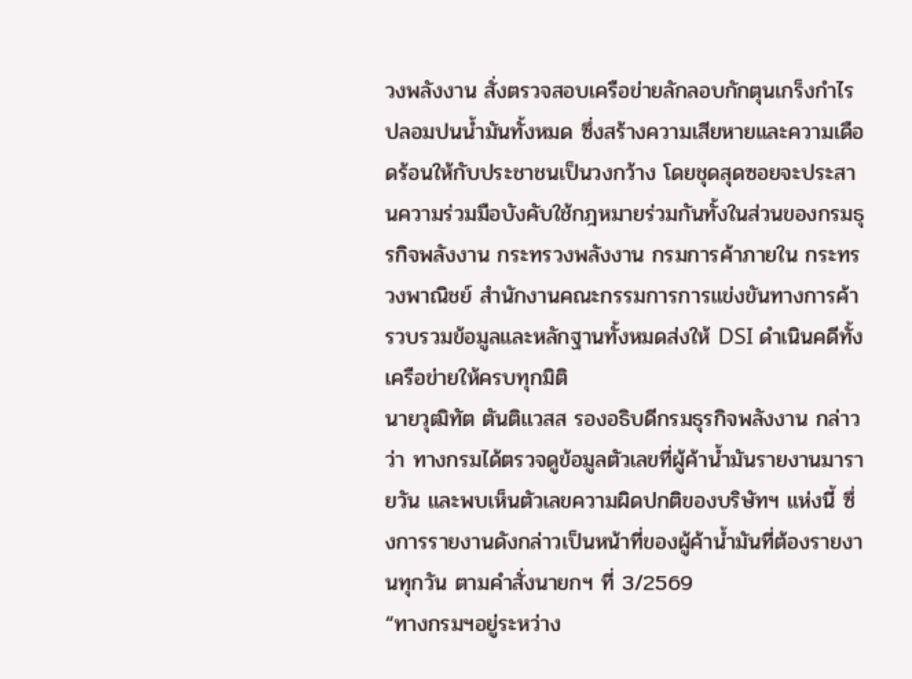วงพลังงาน สั่งตรวจสอบเครือข่ายลักลอบกักตุนเกร็งกำไร ปลอมปนน้ำมันทั้งหมด ซึ่งสร้างความเสียหายและความเดือดร้อนให้กับประชาชนเป็นวงกว้าง โดยชุดสุดซอยจะประสานความร่วมมือบังคับใช้กฎหมายร่วมกันทั้งในส่วนของกรมธุรกิจพลังงาน กระทรวงพลังงาน กรมการค้าภายใน กระทรวงพาณิชย์ สำนักงานคณะกรรมการการแข่งขันทางการค้า รวบรวมข้อมูลและหลักฐานทั้งหมดส่งให้ DSI ดำเนินคดีทั้งเครือข่ายให้ครบทุกมิติ
นายวุฒิทัต ตันติเเวสส รองอธิบดีกรมธุรกิจพลังงาน กล่าวว่า ทางกรมได้ตรวจดูข้อมูลตัวเลขที่ผู้ค้าน้ำมันรายงานมารายวัน และพบเห็นตัวเลขความผิดปกติของบริษัทฯ แห่งนี้ ซึ่งการรายงานดังกล่าวเป็นหน้าที่ของผู้ค้าน้ำมันที่ต้องรายงานทุกวัน ตามคำสั่งนายกฯ ที่ 3/2569
“ทางกรมฯอยู่ระหว่าง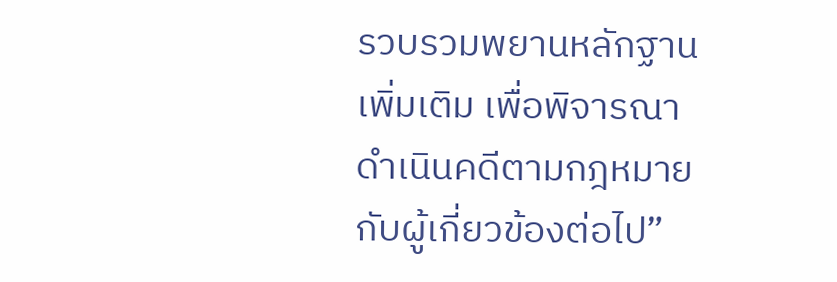รวบรวมพยานหลักฐานเพิ่มเติม เพื่อพิจารณาดำเนินคดีตามกฎหมายกับผู้เกี่ยวข้องต่อไป”